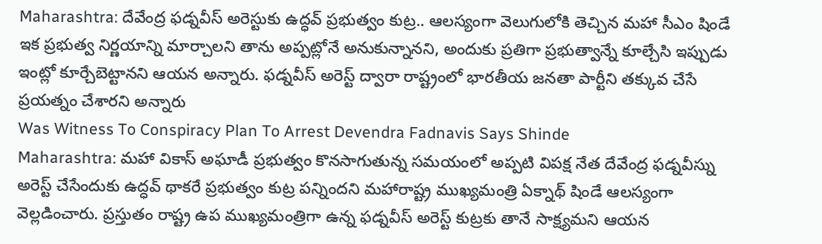Maharashtra: దేవేంద్ర ఫడ్నవీస్ అరెస్టుకు ఉద్ధవ్ ప్రభుత్వం కుట్ర.. ఆలస్యంగా వెలుగులోకి తెచ్చిన మహా సీఎం షిండే
ఇక ప్రభుత్వ నిర్ణయాన్ని మార్చాలని తాను అప్పట్లోనే అనుకున్నానని, అందుకు ప్రతిగా ప్రభుత్వాన్నే కూల్చేసి ఇప్పుడు ఇంట్లో కూర్చేబెట్టానని ఆయన అన్నారు. ఫడ్నవీస్ అరెస్ట్ ద్వారా రాష్ట్రంలో భారతీయ జనతా పార్టీని తక్కువ చేసే ప్రయత్నం చేశారని అన్నారు
Was Witness To Conspiracy Plan To Arrest Devendra Fadnavis Says Shinde
Maharashtra: మహా వికాస్ అఘాడీ ప్రభుత్వం కొనసాగుతున్న సమయంలో అప్పటి విపక్ష నేత దేవేంద్ర ఫడ్నవీస్ను అరెస్ట్ చేసేందుకు ఉద్ధవ్ థాకరే ప్రభుత్వం కుట్ర పన్నిందని మహారాష్ట్ర ముఖ్యమంత్రి ఏక్నాథ్ షిండే ఆలస్యంగా వెల్లడించారు. ప్రస్తుతం రాష్ట్ర ఉప ముఖ్యమంత్రిగా ఉన్న ఫడ్నవీస్ అరెస్ట్ కుట్రకు తానే సాక్ష్యమని ఆయన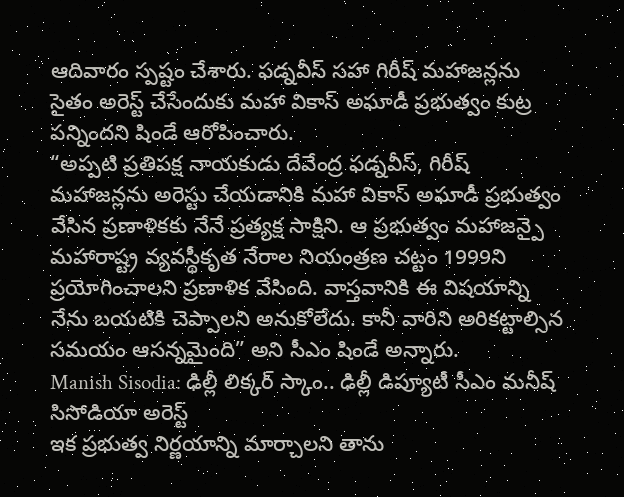ఆదివారం స్పష్టం చేశారు. ఫడ్నవీస్ సహా గిరీష్ మహాజన్లను సైతం అరెస్ట్ చేసేందుకు మహా వికాస్ అఘాడీ ప్రభుత్వం కుట్ర పన్నిందని షిండే ఆరోపించారు.
“అప్పటి ప్రతిపక్ష నాయకుడు దేవేంద్ర ఫడ్నవీస్, గిరీష్ మహాజన్లను అరెస్టు చేయడానికి మహా వికాస్ అఘాడీ ప్రభుత్వం వేసిన ప్రణాళికకు నేనే ప్రత్యక్ష సాక్షిని. ఆ ప్రభుత్వం మహాజన్పై మహారాష్ట్ర వ్యవస్థీకృత నేరాల నియంత్రణ చట్టం 1999ని ప్రయోగించాలని ప్రణాళిక వేసింది. వాస్తవానికి ఈ విషయాన్ని నేను బయటికి చెప్పాలని అనుకోలేదు. కానీ వారిని అరికట్టాల్సిన సమయం ఆసన్నమైంది” అని సీఎం షిండే అన్నారు.
Manish Sisodia: ఢిల్లీ లిక్కర్ స్కాం.. ఢిల్లీ డిప్యూటీ సీఎం మనీష్ సిసోడియా అరెస్ట్
ఇక ప్రభుత్వ నిర్ణయాన్ని మార్చాలని తాను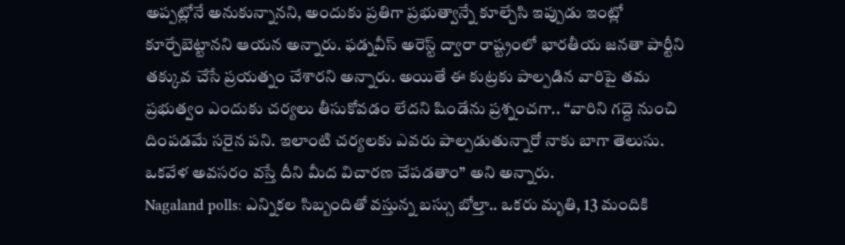అప్పట్లోనే అనుకున్నానని, అందుకు ప్రతిగా ప్రభుత్వాన్నే కూల్చేసి ఇప్పుడు ఇంట్లో కూర్చేబెట్టానని ఆయన అన్నారు. ఫడ్నవీస్ అరెస్ట్ ద్వారా రాష్ట్రంలో భారతీయ జనతా పార్టీని తక్కువ చేసే ప్రయత్నం చేశారని అన్నారు. అయితే ఈ కుట్రకు పాల్పడిన వారిపై తమ ప్రభుత్వం ఎందుకు చర్యలు తీసుకోవడం లేదని షిండేను ప్రశ్నంచగా.. “వారిని గద్దె నుంచి దింపడమే సరైన పని. ఇలాంటి చర్యలకు ఎవరు పాల్పడుతున్నారో నాకు బాగా తెలుసు. ఒకవేళ అవసరం వస్తే దీని మీద విచారణ చేపడతాం” అని అన్నారు.
Nagaland polls: ఎన్నికల సిబ్బందితో వస్తున్న బస్సు బోల్తా.. ఒకరు మృతి, 13 మందికి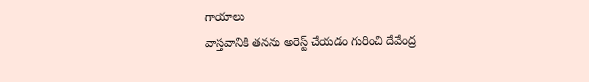గాయాలు
వాస్తవానికి తనను అరెస్ట్ చేయడం గురించి దేవేంద్ర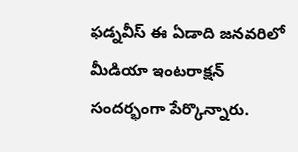ఫడ్నవీస్ ఈ ఏడాది జనవరిలో మీడియా ఇంటరాక్షన్ సందర్భంగా పేర్కొన్నారు.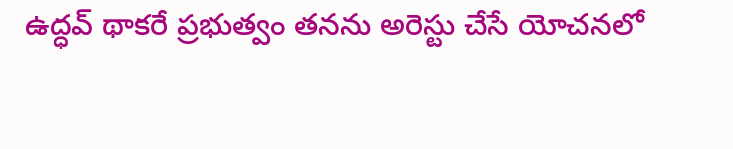ఉద్ధవ్ థాకరే ప్రభుత్వం తనను అరెస్టు చేసే యోచనలో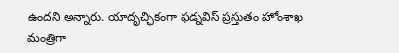ఉందని అన్నారు. యాదృచ్ఛికంగా ఫడ్నవిస్ ప్రస్తుతం హోంశాఖ మంత్రిగా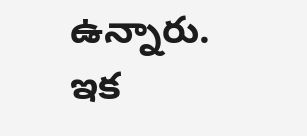ఉన్నారు. ఇక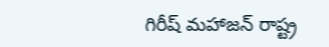గిరీష్ మహాజన్ రాష్ట్ర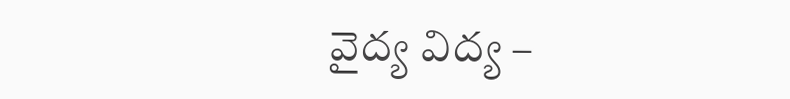వైద్య విద్య –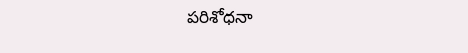పరిశోధనా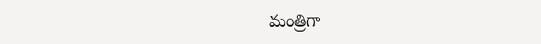మంత్రిగా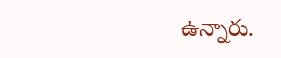ఉన్నారు.